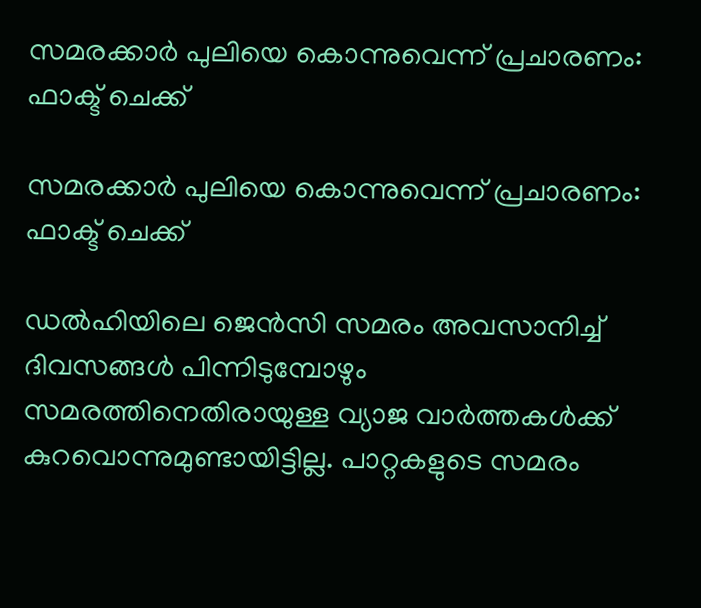സമരക്കാർ പുലിയെ കൊന്നുവെന്ന് പ്രചാരണം: ഫാക്ട് ചെക്ക്

സമരക്കാർ പുലിയെ കൊന്നുവെന്ന് പ്രചാരണം: ഫാക്ട് ചെക്ക്

ഡൽഹിയിലെ ജെൻസി സമരം അവസാനിച്ച് ദിവസങ്ങൾ പിന്നിടുമ്പോഴും സമരത്തിനെതിരായുള്ള വ്യാജ വാർത്തകൾക്ക് കുറവൊന്നുമുണ്ടായിട്ടില്ല. പാറ്റകളുടെ സമരം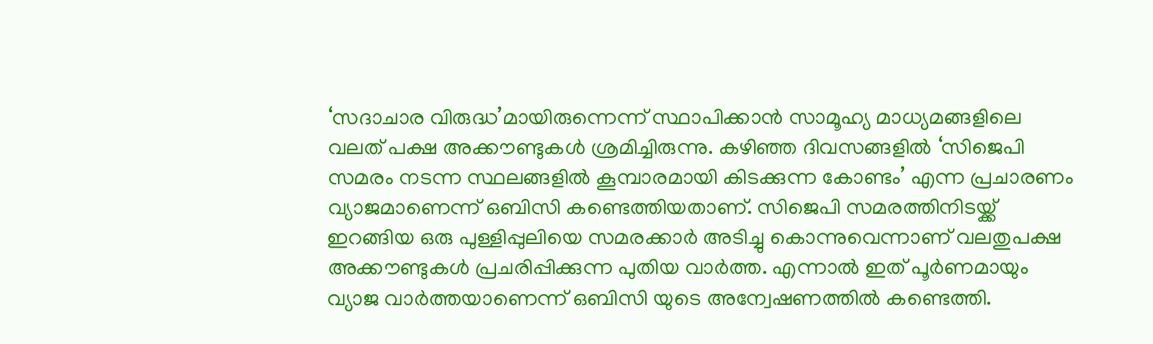‘സദാചാര വിരുദ്ധ’മായിരുന്നെന്ന് സ്ഥാപിക്കാൻ സാമൂഹ്യ മാധ്യമങ്ങളിലെ വലത് പക്ഷ അക്കൗണ്ടുകൾ ശ്രമിച്ചിരുന്നു. കഴിഞ്ഞ ദിവസങ്ങളിൽ ‘സിജെപി സമരം നടന്ന സ്ഥലങ്ങളിൽ കൂമ്പാരമായി കിടക്കുന്ന കോണ്ടം’ എന്ന പ്രചാരണം വ്യാജമാണെന്ന് ഒബിസി കണ്ടെത്തിയതാണ്. സിജെപി സമരത്തിനിടയ്ക്ക് ഇറങ്ങിയ ഒരു പുള്ളിപ്പുലിയെ സമരക്കാർ അടിച്ചു കൊന്നുവെന്നാണ് വലതുപക്ഷ അക്കൗണ്ടുകൾ പ്രചരിപ്പിക്കുന്ന പുതിയ വാർത്ത. എന്നാൽ ഇത് പൂർണമായും വ്യാജ വാർത്തയാണെന്ന് ഒബിസി യുടെ അന്വേഷണത്തിൽ കണ്ടെത്തി.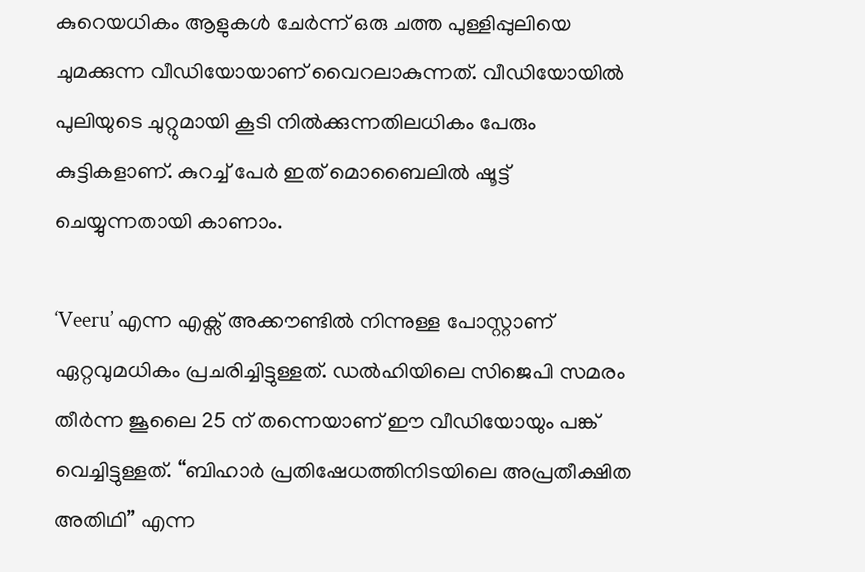കുറെയധികം ആളുകൾ ചേർന്ന് ഒരു ചത്ത പുള്ളിപ്പുലിയെ ചുമക്കുന്ന വീഡിയോയാണ് വൈറലാകുന്നത്. വീഡിയോയിൽ  പുലിയുടെ ചുറ്റുമായി കൂടി നിൽക്കുന്നതിലധികം പേരും കുട്ടികളാണ്. കുറച്ച് പേർ ഇത് മൊബൈലിൽ ഷൂട്ട് ചെയ്യുന്നതായി കാണാം.

‘Veeru’ എന്ന എക്സ് അക്കൗണ്ടിൽ നിന്നുള്ള പോസ്റ്റാണ് ഏറ്റവുമധികം പ്രചരിച്ചിട്ടുള്ളത്. ഡൽഹിയിലെ സിജെപി സമരം തീർന്ന ജൂലൈ 25 ന് തന്നെയാണ് ഈ വീഡിയോയും പങ്ക് വെച്ചിട്ടുള്ളത്. “ബിഹാർ പ്രതിഷേധത്തിനിടയിലെ അപ്രതീക്ഷിത അതിഥി” എന്ന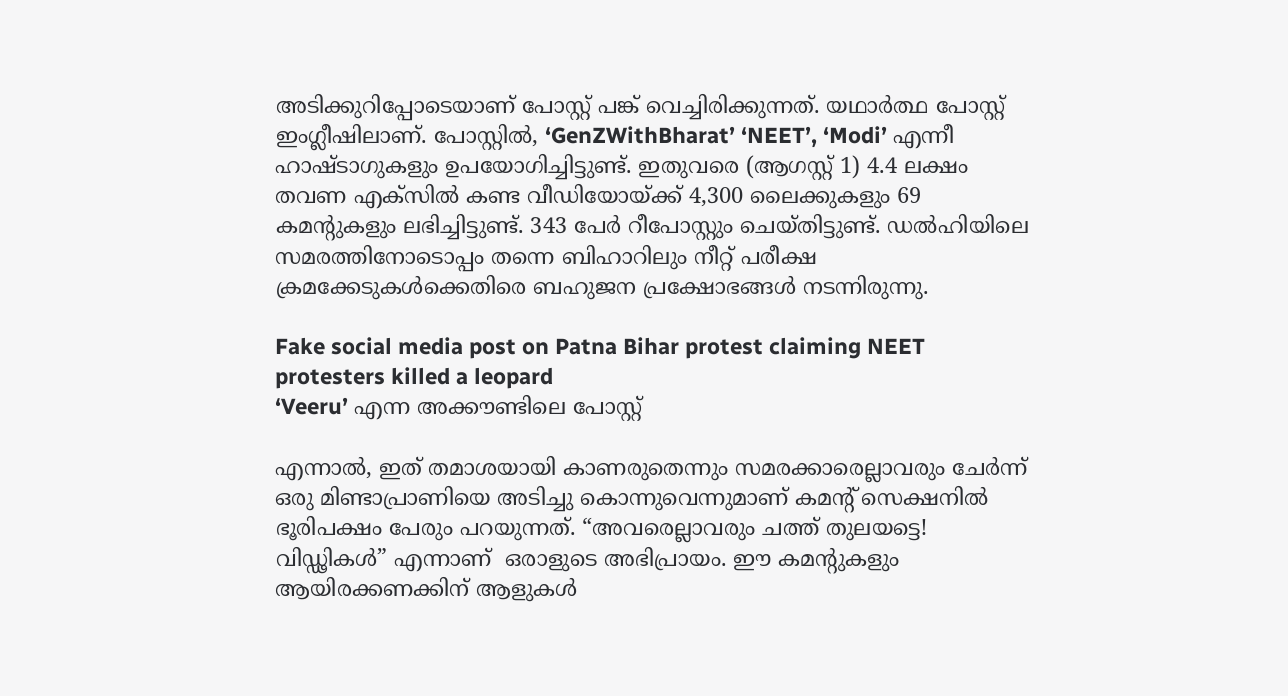അടിക്കുറിപ്പോടെയാണ് പോസ്റ്റ് പങ്ക് വെച്ചിരിക്കുന്നത്. യഥാർത്ഥ പോസ്റ്റ് ഇംഗ്ലീഷിലാണ്. പോസ്റ്റിൽ, ‘GenZWithBharat’ ‘NEET’, ‘Modi’ എന്നീ ഹാഷ്ടാഗുകളും ഉപയോഗിച്ചിട്ടുണ്ട്. ഇതുവരെ (ആഗസ്റ്റ് 1) 4.4 ലക്ഷം തവണ എക്സിൽ കണ്ട വീഡിയോയ്ക്ക് 4,300 ലൈക്കുകളും 69 കമന്റുകളും ലഭിച്ചിട്ടുണ്ട്. 343 പേർ റീപോസ്റ്റും ചെയ്തിട്ടുണ്ട്. ഡൽഹിയിലെ സമരത്തിനോടൊപ്പം തന്നെ ബിഹാറിലും നീറ്റ് പരീക്ഷ ക്രമക്കേടുകൾക്കെതിരെ ബഹുജന പ്രക്ഷോഭങ്ങൾ നടന്നിരുന്നു.

Fake social media post on Patna Bihar protest claiming NEET protesters killed a leopard
‘Veeru’ എന്ന അക്കൗണ്ടിലെ പോസ്റ്റ്

എന്നാൽ, ഇത് തമാശയായി കാണരുതെന്നും സമരക്കാരെല്ലാവരും ചേർന്ന് ഒരു മിണ്ടാപ്രാണിയെ അടിച്ചു കൊന്നുവെന്നുമാണ് കമന്റ് സെക്ഷനിൽ ഭൂരിപക്ഷം പേരും പറയുന്നത്. “അവരെല്ലാവരും ചത്ത് തുലയട്ടെ! വിഡ്ഢികൾ” എന്നാണ്  ഒരാളുടെ അഭിപ്രായം. ഈ കമന്റുകളും ആയിരക്കണക്കിന് ആളുകൾ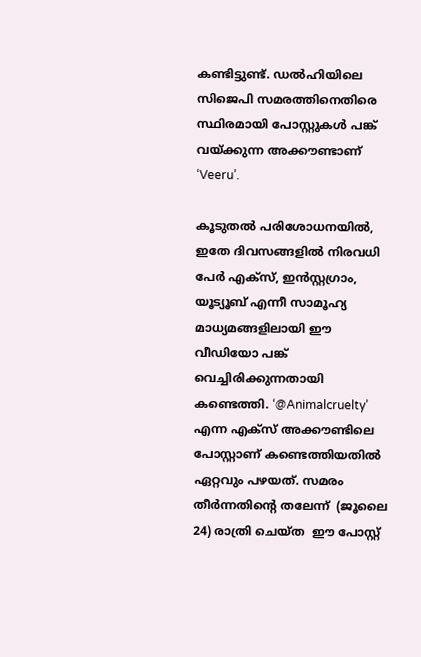കണ്ടിട്ടുണ്ട്. ഡൽഹിയിലെ സിജെപി സമരത്തിനെതിരെ സ്ഥിരമായി പോസ്റ്റുകൾ പങ്ക് വയ്ക്കുന്ന അക്കൗണ്ടാണ് ‘Veeru’.

കൂടുതൽ പരിശോധനയിൽ, ഇതേ ദിവസങ്ങളിൽ നിരവധി പേർ എക്സ്, ഇൻസ്റ്റഗ്രാം, യൂട്യൂബ് എന്നീ സാമൂഹ്യ മാധ്യമങ്ങളിലായി ഈ വീഡിയോ പങ്ക് വെച്ചിരിക്കുന്നതായി കണ്ടെത്തി. ‘@Animalcruelty’ എന്ന എക്സ് അക്കൗണ്ടിലെ പോസ്റ്റാണ് കണ്ടെത്തിയതിൽ ഏറ്റവും പഴയത്. സമരം തീർന്നതിന്റെ തലേന്ന്  (ജൂലൈ 24) രാത്രി ചെയ്ത  ഈ പോസ്റ്റ്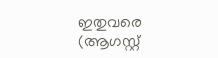ഇതുവരെ (ആഗസ്റ്റ്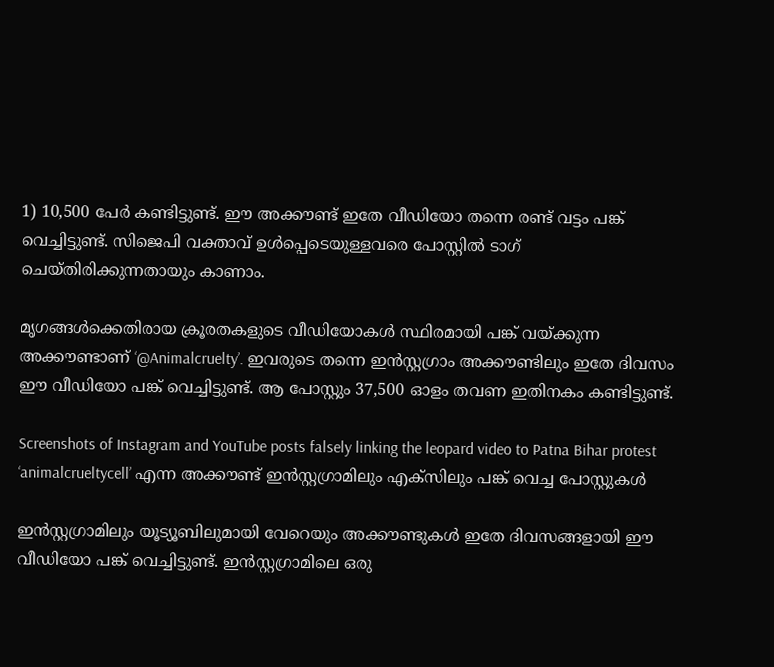1) 10,500 പേർ കണ്ടിട്ടുണ്ട്. ഈ അക്കൗണ്ട് ഇതേ വീഡിയോ തന്നെ രണ്ട് വട്ടം പങ്ക് വെച്ചിട്ടുണ്ട്. സിജെപി വക്താവ് ഉൾപ്പെടെയുള്ളവരെ പോസ്റ്റിൽ ടാഗ് ചെയ്തിരിക്കുന്നതായും കാണാം.

മൃഗങ്ങൾക്കെതിരായ ക്രൂരതകളുടെ വീഡിയോകൾ സ്ഥിരമായി പങ്ക് വയ്ക്കുന്ന അക്കൗണ്ടാണ് ‘@Animalcruelty’. ഇവരുടെ തന്നെ ഇൻസ്റ്റഗ്രാം അക്കൗണ്ടിലും ഇതേ ദിവസം ഈ വീഡിയോ പങ്ക് വെച്ചിട്ടുണ്ട്. ആ പോസ്റ്റും 37,500 ഓളം തവണ ഇതിനകം കണ്ടിട്ടുണ്ട്.

Screenshots of Instagram and YouTube posts falsely linking the leopard video to Patna Bihar protest
‘animalcrueltycell’ എന്ന അക്കൗണ്ട് ഇൻസ്റ്റഗ്രാമിലും എക്സിലും പങ്ക് വെച്ച പോസ്റ്റുകൾ

ഇൻസ്റ്റഗ്രാമിലും യൂട്യൂബിലുമായി വേറെയും അക്കൗണ്ടുകൾ ഇതേ ദിവസങ്ങളായി ഈ വീഡിയോ പങ്ക് വെച്ചിട്ടുണ്ട്. ഇൻസ്റ്റഗ്രാമിലെ ഒരു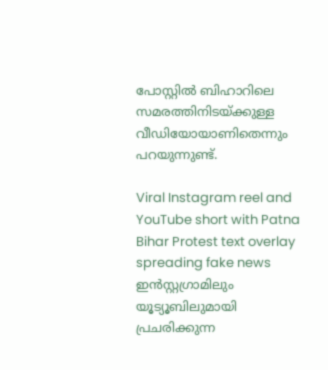പോസ്റ്റിൽ ബിഹാറിലെ സമരത്തിനിടയ്ക്കുള്ള വീഡിയോയാണിതെന്നും പറയുന്നുണ്ട്.

Viral Instagram reel and YouTube short with Patna Bihar Protest text overlay spreading fake news
ഇൻസ്റ്റഗ്രാമിലും യൂട്യൂബിലുമായി പ്രചരിക്കുന്ന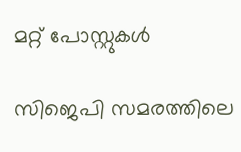മറ്റ് പോസ്റ്റുകൾ

സിജെപി സമരത്തിലെ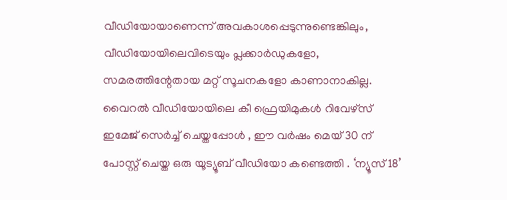വീഡിയോയാണെന്ന് അവകാശപ്പെടുന്നുണ്ടെങ്കിലും, വീഡിയോയിലെവിടെയും പ്ലക്കാർഡുകളോ, സമരത്തിന്റേതായ മറ്റ് സൂചനകളോ കാണാനാകില്ല. വൈറൽ വീഡിയോയിലെ കീ ഫ്രെയിമുകൾ റിവേഴ്സ് ഇമേജ് സെർച്ച് ചെയ്തപ്പോൾ , ഈ വർഷം മെയ് 30 ന് പോസ്റ്റ് ചെയ്ത ഒരു യൂട്യൂബ് വീഡിയോ കണ്ടെത്തി . ‘ന്യൂസ് 18’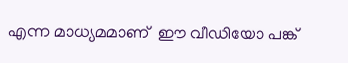എന്ന മാധ്യമമാണ്  ഈ വീഡിയോ പങ്ക്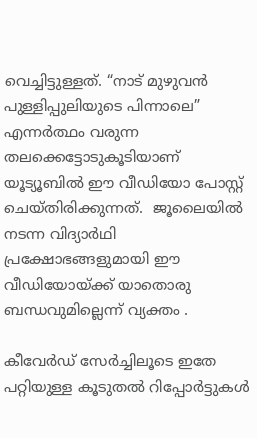വെച്ചിട്ടുള്ളത്. “നാട് മുഴുവൻ പുള്ളിപ്പുലിയുടെ പിന്നാലെ” എന്നർത്ഥം വരുന്ന തലക്കെട്ടോടുകൂടിയാണ് യൂട്യൂബിൽ ഈ വീഡിയോ പോസ്റ്റ് ചെയ്തിരിക്കുന്നത്.  ജൂലൈയിൽ നടന്ന വിദ്യാർഥി പ്രക്ഷോഭങ്ങളുമായി ഈ വീഡിയോയ്ക്ക് യാതൊരു ബന്ധവുമില്ലെന്ന് വ്യക്തം .

കീവേർഡ് സേർച്ചിലൂടെ ഇതേ പറ്റിയുള്ള കൂടുതൽ റിപ്പോർട്ടുകൾ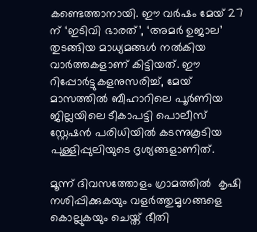കണ്ടെത്താനായി. ഈ വർഷം മേയ് 27 ന് ‘ഇടിവി ഭാരത്’, ‘അമർ ഉജാല’ തുടങ്ങിയ മാധ്യമങ്ങൾ നൽകിയ വാർത്തകളാണ് കിട്ടിയത്. ഈ റിപ്പോർട്ടുകളനുസരിച്ച്, മേയ് മാസത്തിൽ ബീഹാറിലെ പൂർണിയ ജില്ലയിലെ ടീകാപട്ടി പൊലീസ് സ്റ്റേഷൻ പരിധിയിൽ കടന്നുകൂടിയ പുള്ളിപ്പുലിയുടെ ദൃശ്യങ്ങളാണിത്.

മൂന്ന് ദിവസത്തോളം ഗ്രാമത്തിൽ  കൃഷി നശിപ്പിക്കുകയും വളർത്തുമൃഗങ്ങളെ കൊല്ലുകയും ചെയ്ത് ഭീതി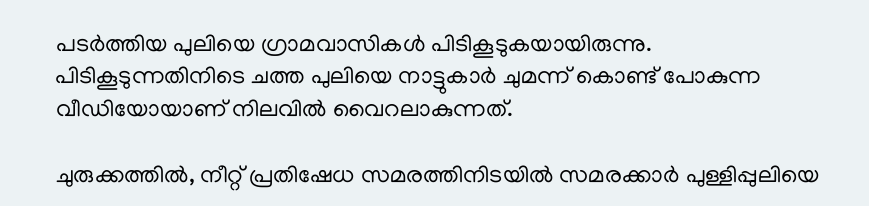പടർത്തിയ പുലിയെ ഗ്രാമവാസികൾ പിടികൂടുകയായിരുന്നു. പിടികൂടുന്നതിനിടെ ചത്ത പുലിയെ നാട്ടുകാർ ചുമന്ന് കൊണ്ട് പോകുന്ന വീഡിയോയാണ് നിലവിൽ വൈറലാകുന്നത്.

ചുരുക്കത്തിൽ, നീറ്റ് പ്രതിഷേധ സമരത്തിനിടയിൽ സമരക്കാർ പുള്ളിപ്പുലിയെ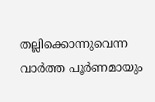തല്ലിക്കൊന്നുവെന്ന വാർത്ത പൂർണമായും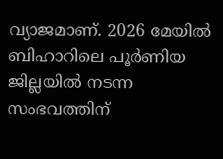വ്യാജമാണ്. 2026 മേയിൽ ബിഹാറിലെ പൂർണിയ ജില്ലയിൽ നടന്ന സംഭവത്തിന്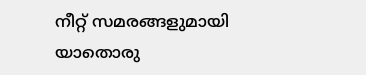നീറ്റ് സമരങ്ങളുമായി യാതൊരു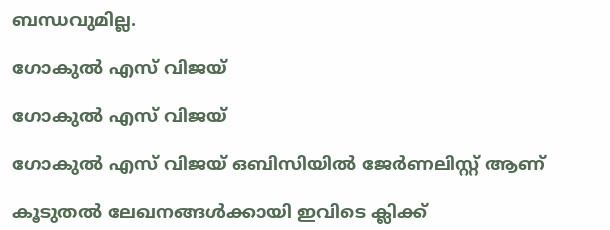ബന്ധവുമില്ല.

ഗോകുൽ എസ് വിജയ്

ഗോകുൽ എസ് വിജയ്

ഗോകുൽ എസ് വിജയ് ഒബിസിയിൽ ജേർണലിസ്റ്റ് ആണ്

കൂടുതൽ ലേഖനങ്ങൾക്കായി ഇവിടെ ക്ലിക്ക്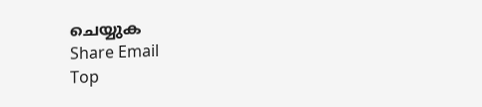ചെയ്യുക
Share Email
Top